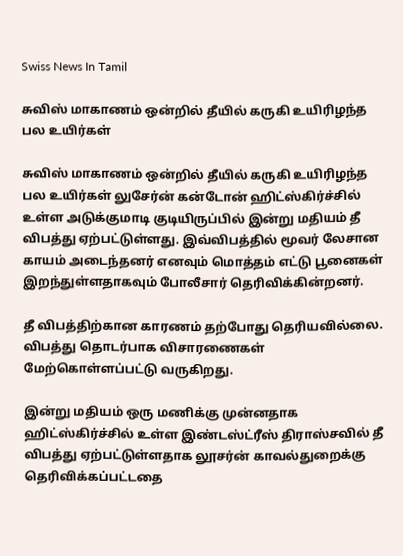Swiss News In Tamil

சுவிஸ் மாகாணம் ஒன்றில் தீயில் கருகி உயிரிழந்த பல உயிர்கள்

சுவிஸ் மாகாணம் ஒன்றில் தீயில் கருகி உயிரிழந்த பல உயிர்கள் லுசேர்ன் கன்டோன் ஹிட்ஸ்கிர்ச்சில் உள்ள அடுக்குமாடி குடியிருப்பில் இன்று மதியம் தீ விபத்து ஏற்பட்டுள்ளது. இவ்விபத்தில் மூவர் லேசான காயம் அடைந்தனர் எனவும் மொத்தம் எட்டு பூனைகள் இறந்துள்ளதாகவும் போலீசார் தெரிவிக்கின்றனர்.

தீ விபத்திற்கான காரணம் தற்போது தெரியவில்லை. விபத்து தொடர்பாக விசாரணைகள் மேற்கொள்ளப்பட்டு வருகிறது.

இன்று மதியம் ஒரு மணிக்கு முன்னதாக ஹிட்ஸ்கிர்ச்சில் உள்ள இண்டஸ்ட்ரீஸ் திராஸ்சவில் தீ விபத்து ஏற்பட்டுள்ளதாக லூசர்ன் காவல்துறைக்கு தெரிவிக்கப்பட்டதை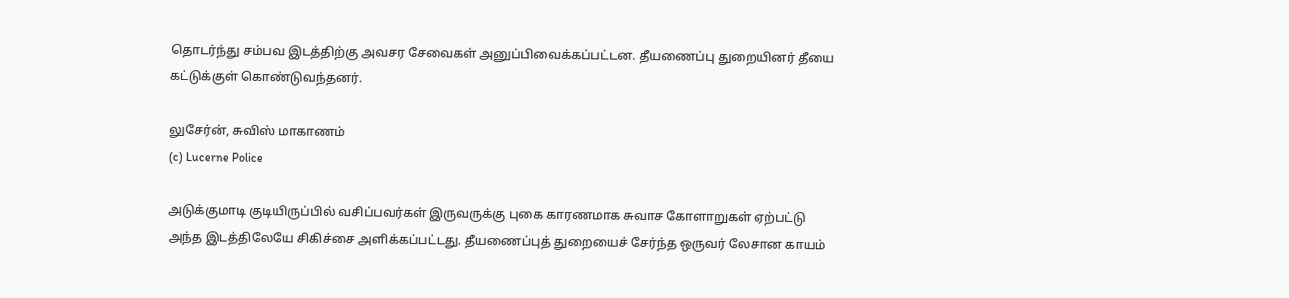தொடர்ந்து சம்பவ இடத்திற்கு அவசர சேவைகள் அனுப்பிவைக்கப்பட்டன. தீயணைப்பு துறையினர் தீயை கட்டுக்குள் கொண்டுவந்தனர்.

லுசேர்ன், சுவிஸ் மாகாணம்
(c) Lucerne Police

அடுக்குமாடி குடியிருப்பில் வசிப்பவர்கள் இருவருக்கு புகை காரணமாக சுவாச கோளாறுகள் ஏற்பட்டு அந்த இடத்திலேயே சிகிச்சை அளிக்கப்பட்டது. தீயணைப்புத் துறையைச் சேர்ந்த ஒருவர் லேசான காயம்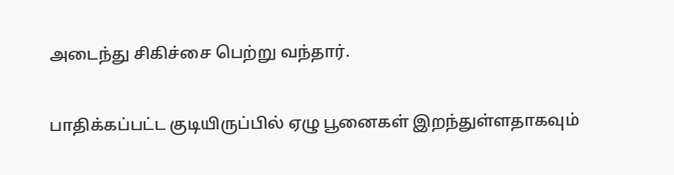அடைந்து சிகிச்சை பெற்று வந்தார்.

பாதிக்கப்பட்ட குடியிருப்பில் ஏழு பூனைகள் இறந்துள்ளதாகவும்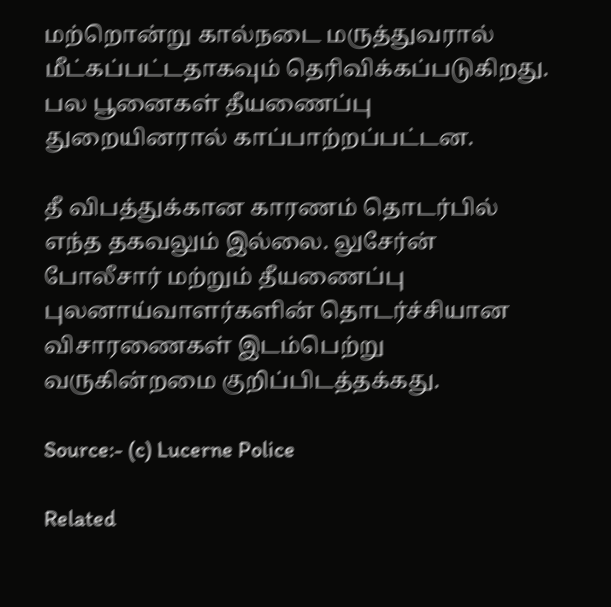மற்றொன்று கால்நடை மருத்துவரால் மீட்கப்பட்டதாகவும் தெரிவிக்கப்படுகிறது. பல பூனைகள் தீயணைப்பு துறையினரால் காப்பாற்றப்பட்டன.

தீ விபத்துக்கான காரணம் தொடர்பில் எந்த தகவலும் இல்லை. லுசேர்ன் போலீசார் மற்றும் தீயணைப்பு புலனாய்வாளர்களின் தொடர்ச்சியான விசாரணைகள் இடம்பெற்று வருகின்றமை குறிப்பிடத்தக்கது.

Source:- (c) Lucerne Police

Related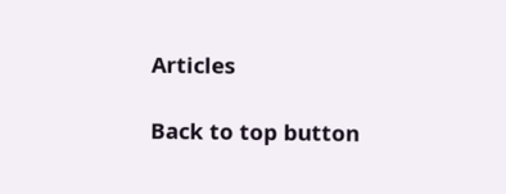Articles

Back to top button